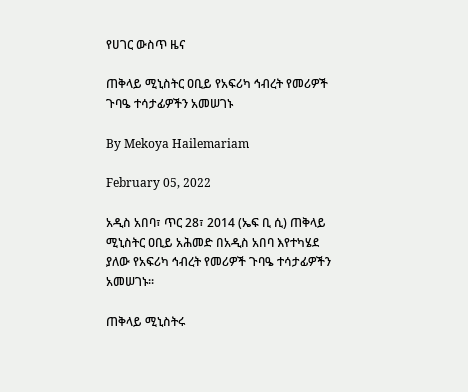የሀገር ውስጥ ዜና

ጠቅላይ ሚኒስትር ዐቢይ የአፍሪካ ኅብረት የመሪዎች ጉባዔ ተሳታፊዎችን አመሠገኑ

By Mekoya Hailemariam

February 05, 2022

አዲስ አበባ፣ ጥር 28፣ 2014 (ኤፍ ቢ ሲ) ጠቅላይ ሚኒስትር ዐቢይ አሕመድ በአዲስ አበባ እየተካሄደ ያለው የአፍሪካ ኅብረት የመሪዎች ጉባዔ ተሳታፊዎችን አመሠገኑ።

ጠቅላይ ሚኒስትሩ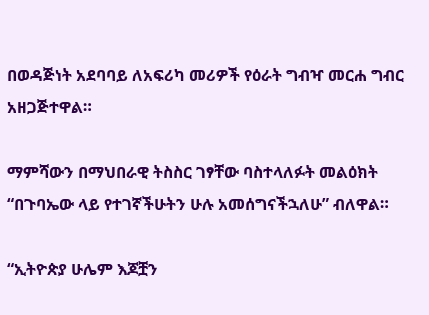በወዳጅነት አደባባይ ለአፍሪካ መሪዎች የዕራት ግብዣ መርሐ ግብር አዘጋጅተዋል።

ማምሻውን በማህበራዊ ትስስር ገፃቸው ባስተላለፉት መልዕክት “በጉባኤው ላይ የተገኛችሁትን ሁሉ አመሰግናችኋለሁ” ብለዋል።

“ኢትዮጵያ ሁሌም እጆቿን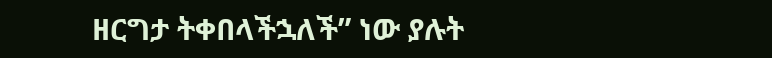ዘርግታ ትቀበላችኋለች” ነው ያሉት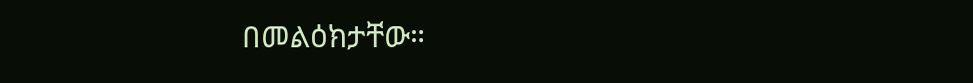በመልዕክታቸው።